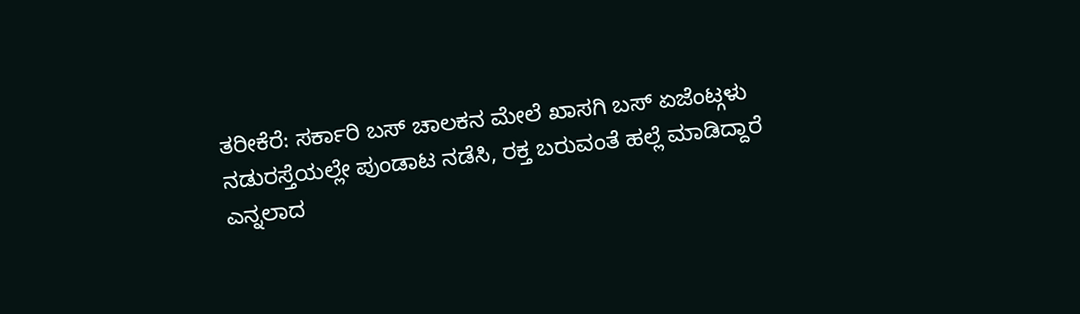ತರೀಕೆರೆ: ಸರ್ಕಾರಿ ಬಸ್ ಚಾಲಕನ ಮೇಲೆ ಖಾಸಗಿ ಬಸ್ ಏಜೆಂಟ್ಗಳು ನಡುರಸ್ತೆಯಲ್ಲೇ ಪುಂಡಾಟ ನಡೆಸಿ, ರಕ್ತ ಬರುವಂತೆ ಹಲ್ಲೆ ಮಾಡಿದ್ದಾರೆ ಎನ್ನಲಾದ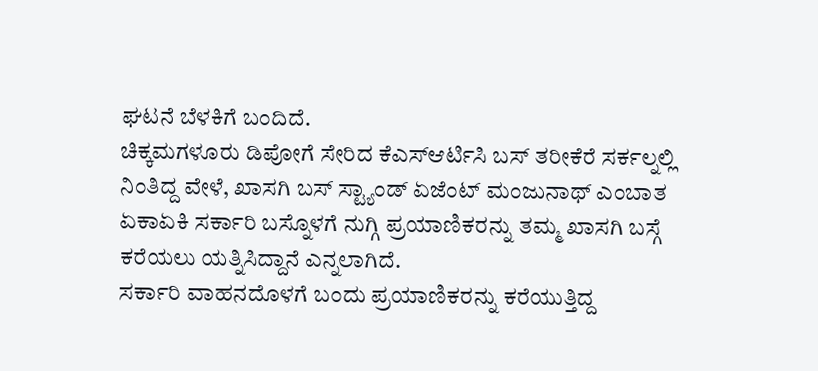ಘಟನೆ ಬೆಳಕಿಗೆ ಬಂದಿದೆ.
ಚಿಕ್ಕಮಗಳೂರು ಡಿಪೋಗೆ ಸೇರಿದ ಕೆಎಸ್ಆರ್ಟಿಸಿ ಬಸ್ ತರೀಕೆರೆ ಸರ್ಕಲ್ನಲ್ಲಿ ನಿಂತಿದ್ದ ವೇಳೆ, ಖಾಸಗಿ ಬಸ್ ಸ್ಟ್ಯಾಂಡ್ ಏಜೆಂಟ್ ಮಂಜುನಾಥ್ ಎಂಬಾತ ಏಕಾಏಕಿ ಸರ್ಕಾರಿ ಬಸ್ನೊಳಗೆ ನುಗ್ಗಿ ಪ್ರಯಾಣಿಕರನ್ನು ತಮ್ಮ ಖಾಸಗಿ ಬಸ್ಗೆ ಕರೆಯಲು ಯತ್ನಿಸಿದ್ದಾನೆ ಎನ್ನಲಾಗಿದೆ.
ಸರ್ಕಾರಿ ವಾಹನದೊಳಗೆ ಬಂದು ಪ್ರಯಾಣಿಕರನ್ನು ಕರೆಯುತ್ತಿದ್ದ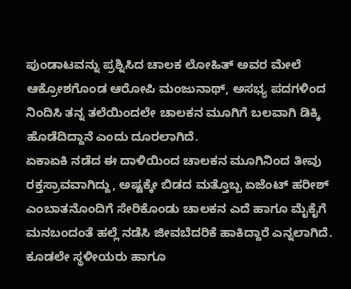ಪುಂಡಾಟವನ್ನು ಪ್ರಶ್ನಿಸಿದ ಚಾಲಕ ಲೋಹಿತ್ ಅವರ ಮೇಲೆ ಆಕ್ರೋಶಗೊಂಡ ಆರೋಪಿ ಮಂಜುನಾಥ್, ಅಸಭ್ಯ ಪದಗಳಿಂದ ನಿಂದಿಸಿ ತನ್ನ ತಲೆಯಿಂದಲೇ ಚಾಲಕನ ಮೂಗಿಗೆ ಬಲವಾಗಿ ಡಿಕ್ಕಿ ಹೊಡೆದಿದ್ದಾನೆ ಎಂದು ದೂರಲಾಗಿದೆ.
ಏಕಾಏಕಿ ನಡೆದ ಈ ದಾಳಿಯಿಂದ ಚಾಲಕನ ಮೂಗಿನಿಂದ ತೀವು ರಕ್ತಸ್ರಾವವಾಗಿದ್ದು, ಅಷ್ಟಕ್ಕೇ ಬಿಡದ ಮತ್ತೊಬ್ಬ ಏಜೆಂಟ್ ಹರೀಶ್ ಎಂಬಾತನೊಂದಿಗೆ ಸೇರಿಕೊಂಡು ಚಾಲಕನ ಎದೆ ಹಾಗೂ ಮೈಕೈಗೆ ಮನಬಂದಂತೆ ಹಲ್ಲೆ ನಡೆಸಿ ಜೀವಬೆದರಿಕೆ ಹಾಕಿದ್ದಾರೆ ಎನ್ನಲಾಗಿದೆ.
ಕೂಡಲೇ ಸ್ಥಳೀಯರು ಹಾಗೂ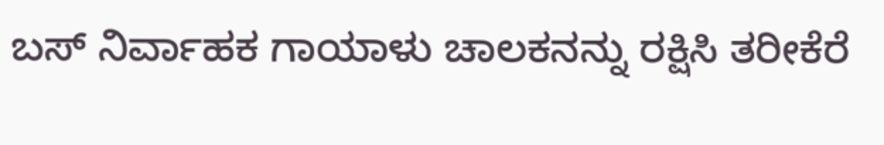ಬಸ್ ನಿರ್ವಾಹಕ ಗಾಯಾಳು ಚಾಲಕನನ್ನು ರಕ್ಷಿಸಿ ತರೀಕೆರೆ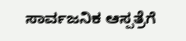ಸಾರ್ವಜನಿಕ ಆಸ್ಪತ್ರೆಗೆ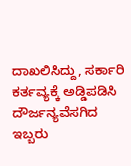ದಾಖಲಿಸಿದ್ದು, ಸರ್ಕಾರಿ ಕರ್ತವ್ಯಕ್ಕೆ ಅಡ್ಡಿಪಡಿಸಿ ದೌರ್ಜನ್ಯವೆಸಗಿದ ಇಬ್ಬರು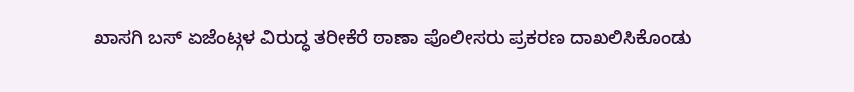ಖಾಸಗಿ ಬಸ್ ಏಜೆಂಟ್ಗಳ ವಿರುದ್ಧ ತರೀಕೆರೆ ಠಾಣಾ ಪೊಲೀಸರು ಪ್ರಕರಣ ದಾಖಲಿಸಿಕೊಂಡು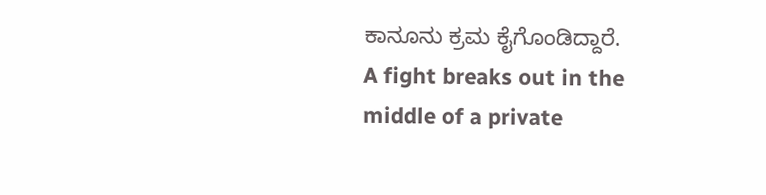ಕಾನೂನು ಕ್ರಮ ಕೈಗೊಂಡಿದ್ದಾರೆ.
A fight breaks out in the middle of a private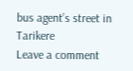bus agent’s street in Tarikere
Leave a comment